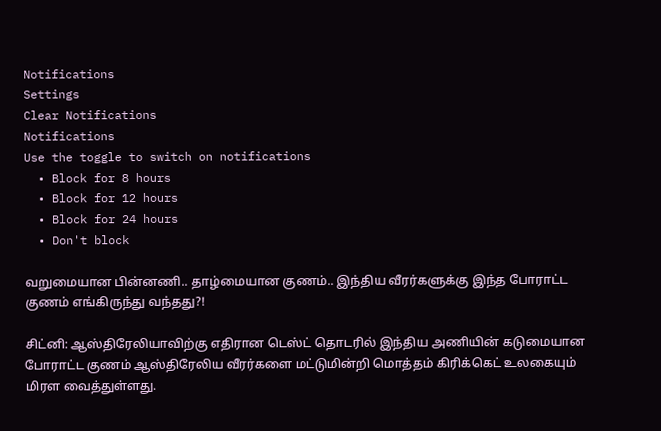Notifications
Settings
Clear Notifications
Notifications
Use the toggle to switch on notifications
  • Block for 8 hours
  • Block for 12 hours
  • Block for 24 hours
  • Don't block

வறுமையான பின்னணி.. தாழ்மையான குணம்.. இந்திய வீரர்களுக்கு இந்த போராட்ட குணம் எங்கிருந்து வந்தது?!

சிட்னி: ஆஸ்திரேலியாவிற்கு எதிரான டெஸ்ட் தொடரில் இந்திய அணியின் கடுமையான போராட்ட குணம் ஆஸ்திரேலிய வீரர்களை மட்டுமின்றி மொத்தம் கிரிக்கெட் உலகையும் மிரள வைத்துள்ளது.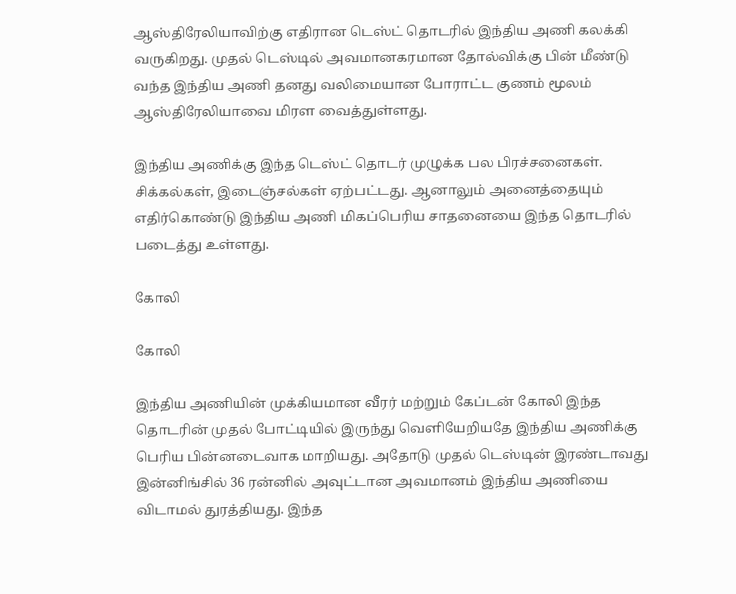ஆஸ்திரேலியாவிற்கு எதிரான டெஸ்ட் தொடரில் இந்திய அணி கலக்கி வருகிறது. முதல் டெஸ்டில் அவமானகரமான தோல்விக்கு பின் மீண்டு வந்த இந்திய அணி தனது வலிமையான போராட்ட குணம் மூலம் ஆஸ்திரேலியாவை மிரள வைத்துள்ளது.

இந்திய அணிக்கு இந்த டெஸ்ட் தொடர் முழுக்க பல பிரச்சனைகள். சிக்கல்கள், இடைஞ்சல்கள் ஏற்பட்டது. ஆனாலும் அனைத்தையும் எதிர்கொண்டு இந்திய அணி மிகப்பெரிய சாதனையை இந்த தொடரில் படைத்து உள்ளது.

கோலி

கோலி

இந்திய அணியின் முக்கியமான வீரர் மற்றும் கேப்டன் கோலி இந்த தொடரின் முதல் போட்டியில் இருந்து வெளியேறியதே இந்திய அணிக்கு பெரிய பின்னடைவாக மாறியது. அதோடு முதல் டெஸ்டின் இரண்டாவது இன்னிங்சில் 36 ரன்னில் அவுட்டான அவமானம் இந்திய அணியை விடாமல் துரத்தியது. இந்த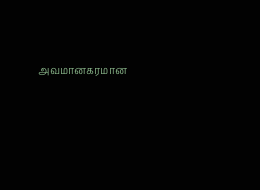அவமானகரமான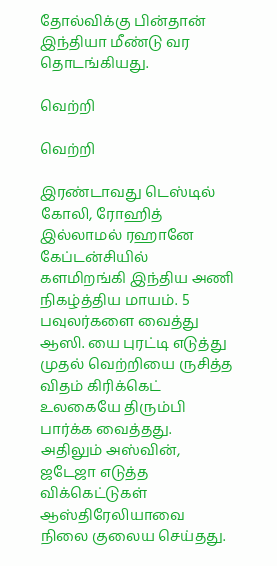தோல்விக்கு பின்தான் இந்தியா மீண்டு வர தொடங்கியது.

வெற்றி

வெற்றி

இரண்டாவது டெஸ்டில் கோலி, ரோஹித் இல்லாமல் ரஹானே கேப்டன்சியில் களமிறங்கி இந்திய அணி நிகழ்த்திய மாயம். 5 பவுலர்களை வைத்து ஆஸி. யை புரட்டி எடுத்து முதல் வெற்றியை ருசித்த விதம் கிரிக்கெட் உலகையே திரும்பி பார்க்க வைத்தது. அதிலும் அஸ்வின், ஜடேஜா எடுத்த விக்கெட்டுகள் ஆஸ்திரேலியாவை நிலை குலைய செய்தது.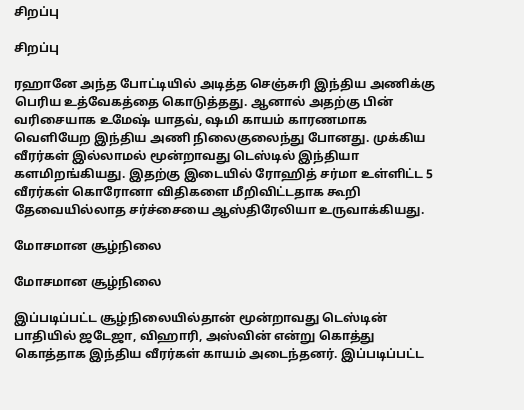சிறப்பு

சிறப்பு

ரஹானே அந்த போட்டியில் அடித்த செஞ்சுரி இந்திய அணிக்கு பெரிய உத்வேகத்தை கொடுத்தது. ஆனால் அதற்கு பின் வரிசையாக உமேஷ் யாதவ், ஷமி காயம் காரணமாக வெளியேற இந்திய அணி நிலைகுலைந்து போனது. முக்கிய வீரர்கள் இல்லாமல் மூன்றாவது டெஸ்டில் இந்தியா களமிறங்கியது. இதற்கு இடையில் ரோஹித் சர்மா உள்ளிட்ட 5 வீரர்கள் கொரோனா விதிகளை மீறிவிட்டதாக கூறி தேவையில்லாத சர்ச்சையை ஆஸ்திரேலியா உருவாக்கியது.

மோசமான சூழ்நிலை

மோசமான சூழ்நிலை

இப்படிப்பட்ட சூழ்நிலையில்தான் மூன்றாவது டெஸ்டின் பாதியில் ஜடேஜா, விஹாரி, அஸ்வின் என்று கொத்து கொத்தாக இந்திய வீரர்கள் காயம் அடைந்தனர். இப்படிப்பட்ட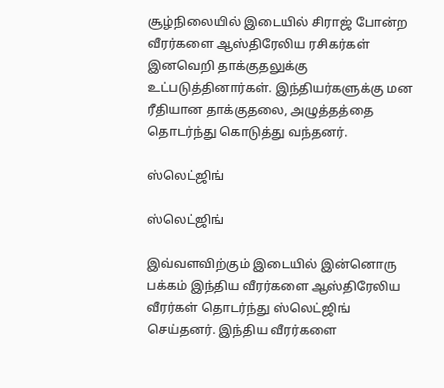சூழ்நிலையில் இடையில் சிராஜ் போன்ற வீரர்களை ஆஸ்திரேலிய ரசிகர்கள் இனவெறி தாக்குதலுக்கு உட்படுத்தினார்கள். இந்தியர்களுக்கு மன ரீதியான தாக்குதலை, அழுத்தத்தை தொடர்ந்து கொடுத்து வந்தனர்.

ஸ்லெட்ஜிங்

ஸ்லெட்ஜிங்

இவ்வளவிற்கும் இடையில் இன்னொரு பக்கம் இந்திய வீரர்களை ஆஸ்திரேலிய வீரர்கள் தொடர்ந்து ஸ்லெட்ஜிங் செய்தனர். இந்திய வீரர்களை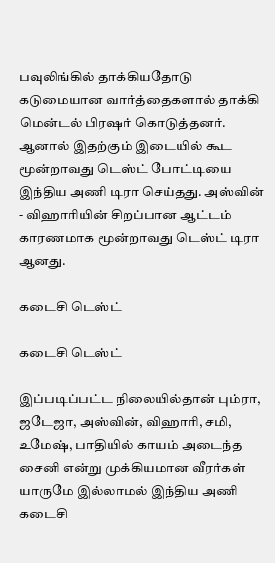பவுலிங்கில் தாக்கியதோடு கடுமையான வார்த்தைகளால் தாக்கி மென்டல் பிரஷர் கொடுத்தனர். ஆனால் இதற்கும் இடையில் கூட மூன்றாவது டெஸ்ட் போட்டியை இந்திய அணி டிரா செய்தது. அஸ்வின் - விஹாரியின் சிறப்பான ஆட்டம் காரணமாக மூன்றாவது டெஸ்ட் டிரா ஆனது.

கடைசி டெஸ்ட்

கடைசி டெஸ்ட்

இப்படிப்பட்ட நிலையில்தான் பும்ரா, ஜடேஜா, அஸ்வின், விஹாரி, சமி, உமேஷ், பாதியில் காயம் அடைந்த சைனி என்று முக்கியமான வீரர்கள் யாருமே இல்லாமல் இந்திய அணி கடைசி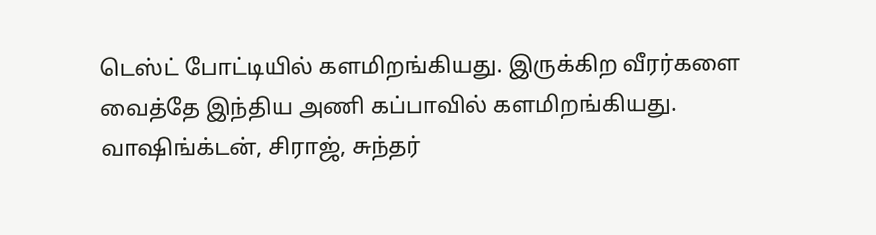டெஸ்ட் போட்டியில் களமிறங்கியது. இருக்கிற வீரர்களை வைத்தே இந்திய அணி கப்பாவில் களமிறங்கியது. வாஷிங்க்டன், சிராஜ், சுந்தர்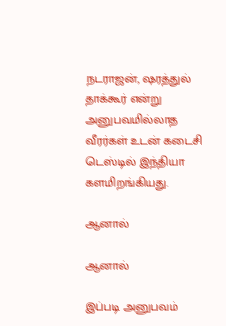நடராஜன், ஷரத்துல் தாக்கூர் என்று அனுபவமில்லாத வீரர்கள் உடன் கடைசி டெஸ்டில் இந்தியா களமிறங்கியது.

ஆனால்

ஆனால்

இப்படி அனுபவம்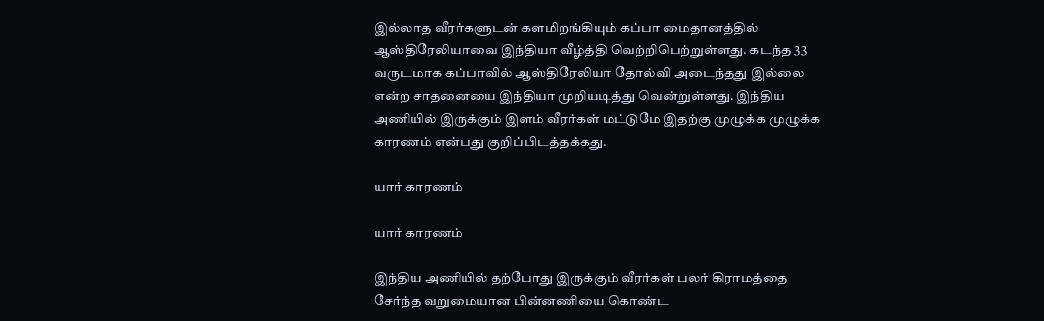இல்லாத வீரர்களுடன் களமிறங்கியும் கப்பா மைதானத்தில் ஆஸ்திரேலியாவை இந்தியா வீழ்த்தி வெற்றிபெற்றுள்ளது. கடந்த 33 வருடமாக கப்பாவில் ஆஸ்திரேலியா தோல்வி அடைந்தது இல்லை என்ற சாதனையை இந்தியா முறியடித்து வென்றுள்ளது. இந்திய அணியில் இருக்கும் இளம் வீரர்கள் மட்டுமே இதற்கு முழுக்க முழுக்க காரணம் என்பது குறிப்பிடத்தக்கது.

யார் காரணம்

யார் காரணம்

இந்திய அணியில் தற்போது இருக்கும் வீரர்கள் பலர் கிராமத்தை சேர்ந்த வறுமையான பின்னணியை கொண்ட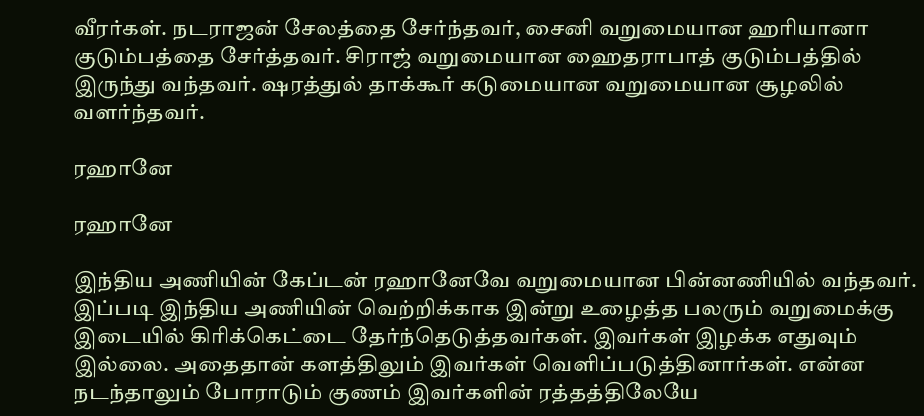வீரர்கள். நடராஜன் சேலத்தை சேர்ந்தவர், சைனி வறுமையான ஹரியானா குடும்பத்தை சேர்த்தவர். சிராஜ் வறுமையான ஹைதராபாத் குடும்பத்தில் இருந்து வந்தவர். ஷரத்துல் தாக்கூர் கடுமையான வறுமையான சூழலில் வளர்ந்தவர்.

ரஹானே

ரஹானே

இந்திய அணியின் கேப்டன் ரஹானேவே வறுமையான பின்னணியில் வந்தவர். இப்படி இந்திய அணியின் வெற்றிக்காக இன்று உழைத்த பலரும் வறுமைக்கு இடையில் கிரிக்கெட்டை தேர்ந்தெடுத்தவர்கள். இவர்கள் இழக்க எதுவும் இல்லை. அதைதான் களத்திலும் இவர்கள் வெளிப்படுத்தினார்கள். என்ன நடந்தாலும் போராடும் குணம் இவர்களின் ரத்தத்திலேயே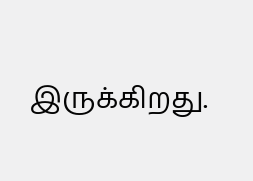இருக்கிறது.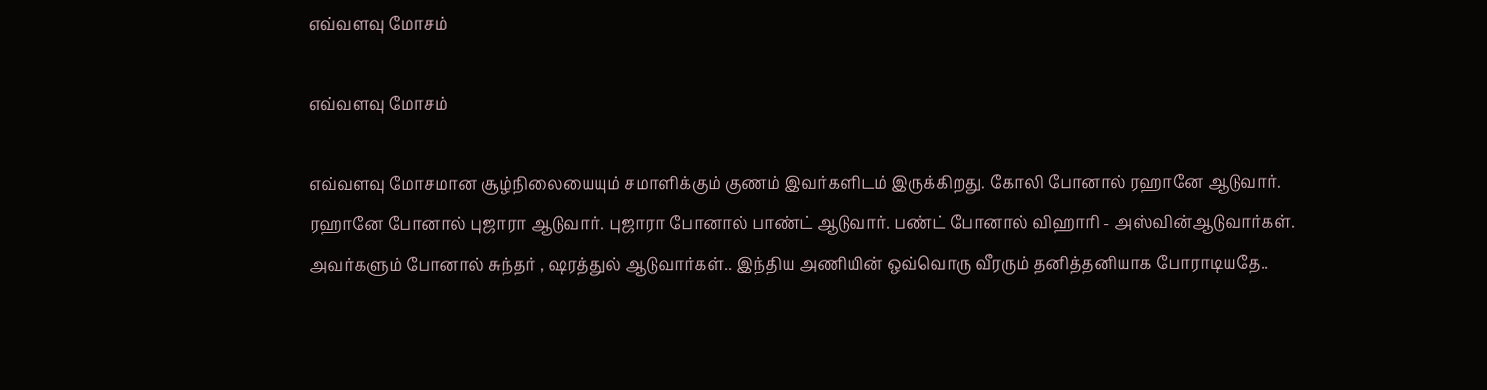எவ்வளவு மோசம்

எவ்வளவு மோசம்

எவ்வளவு மோசமான சூழ்நிலையையும் சமாளிக்கும் குணம் இவர்களிடம் இருக்கிறது. கோலி போனால் ரஹானே ஆடுவார். ரஹானே போனால் புஜாரா ஆடுவார். புஜாரா போனால் பாண்ட் ஆடுவார். பண்ட் போனால் விஹாரி - அஸ்வின்ஆடுவார்கள். அவர்களும் போனால் சுந்தர் , ஷரத்துல் ஆடுவார்கள்.. இந்திய அணியின் ஒவ்வொரு வீரரும் தனித்தனியாக போராடியதே..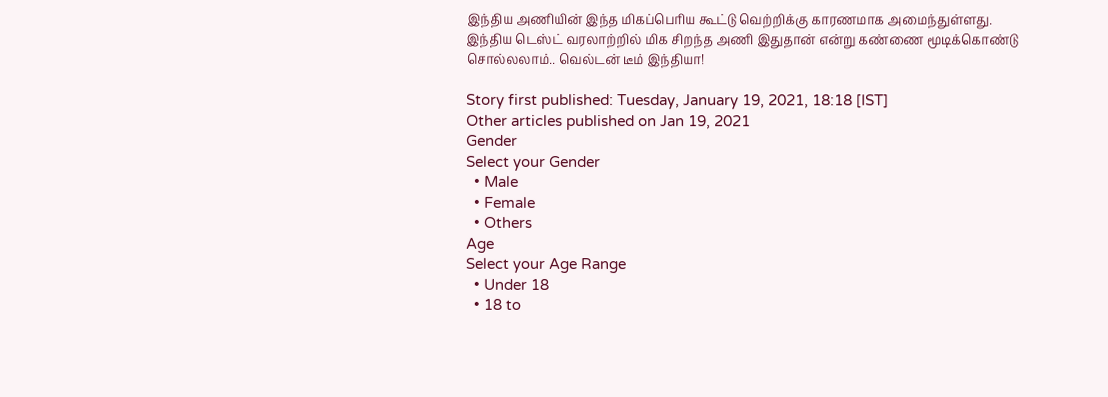இந்திய அணியின் இந்த மிகப்பெரிய கூட்டு வெற்றிக்கு காரணமாக அமைந்துள்ளது. இந்திய டெஸ்ட் வரலாற்றில் மிக சிறந்த அணி இதுதான் என்று கண்ணை மூடிக்கொண்டு சொல்லலாம்.. வெல்டன் டீம் இந்தியா!

Story first published: Tuesday, January 19, 2021, 18:18 [IST]
Other articles published on Jan 19, 2021
Gender
Select your Gender
  • Male
  • Female
  • Others
Age
Select your Age Range
  • Under 18
  • 18 to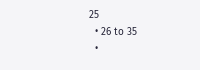25
  • 26 to 35
  •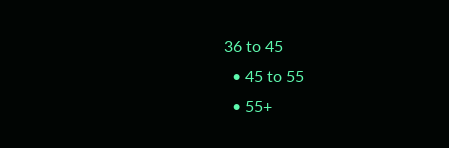36 to 45
  • 45 to 55
  • 55+